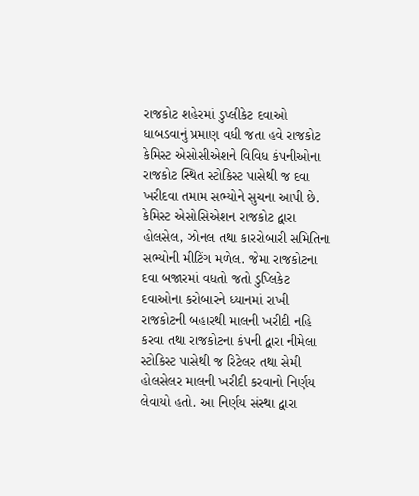રાજકોટ શહેરમાં ડુપ્લીકેટ દવાઓ ધાબડવાનું પ્રમાણ વધી જતા હવે રાજકોટ કેમિસ્ટ એસોસીએશને વિવિધ કંપનીઓના રાજકોટ સ્થિત સ્ટોકિસ્ટ પાસેથી જ દવા ખરીદવા તમામ સભ્યોને સુચના આપી છે.
કેમિસ્ટ એસોસિએશન રાજકોટ દ્વારા હોલસેલ, ઝોનલ તથા કારરોબારી સમિતિના સભ્યોની મીટિંગ મળેલ. જેમા રાજકોટના દવા બજારમાં વધતો જતો ડુપ્લિકેટ દવાઓના કરોબારને ધ્યાનમાં રાખી રાજકોટની બહારથી માલની ખરીદી નહિ કરવા તથા રાજકોટના કંપની દ્વારા નીમેલા સ્ટોકિસ્ટ પાસેથી જ રિટેલર તથા સેમી હોલસેલર માલની ખરીદી કરવાનો નિર્ણય લેવાયો હતો. આ નિર્ણય સંસ્થા દ્વારા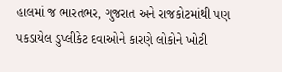હાલમાં જ ભારતભર, ગુજરાત અને રાજકોટમાંથી પણ પકડાયેલ ડુપ્લીકેટ દવાઓને કારણે લોકોને ખોટી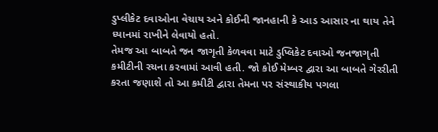ડુપ્લીકેટ દવાઓના વેચાય અને કોઈની જાનહાની કે આડ આસાર ના થાય તેને ધ્યાનમાં રાખીને લેવાયો હતો.
તેમજ આ બાબતે જન જાગૃતી કેળવવા માટે ડુપ્લિકેટ દવાઓ જનજાગૃતી કમીટીની રચના કરવામાં આવી હતી. જો કોઈ મેમ્બર દ્વારા આ બાબતે ગેરરીતી કરતા જણાશે તો આ કમીટી દ્વારા તેમના પર સંસ્થાકીય પગલા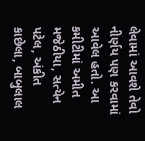લેવામાં આવશે તેવો નીર્ણય પણ કરવામાં આવેલ હતો. આ કમીટીમાં અમીત મજેઠીયા, સત્યેન પટેલ, અંકીત કાછેલા, બાબુલાલ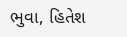ભુવા, હિતેશ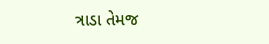ત્રાડા તેમજ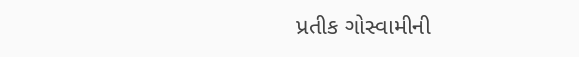પ્રતીક ગોસ્વામીની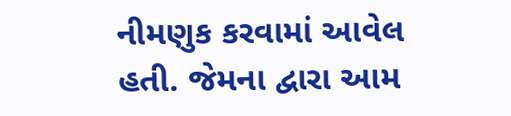નીમણુક કરવામાં આવેલ હતી. જેમના દ્વારા આમ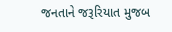જનતાને જરૂરિયાત મુજબ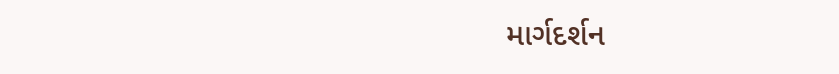માર્ગદર્શન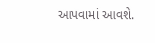આપવામાં આવશે.